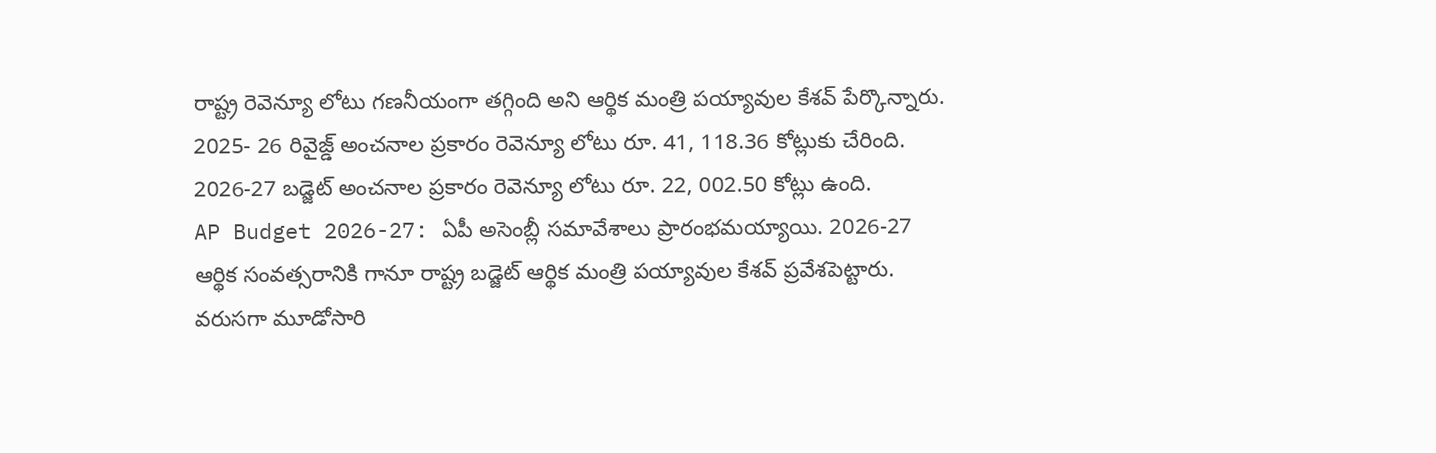రాష్ట్ర రెవెన్యూ లోటు గణనీయంగా తగ్గింది అని ఆర్థిక మంత్రి పయ్యావుల కేశవ్ పేర్కొన్నారు. 2025- 26 రివైజ్డ్ అంచనాల ప్రకారం రెవెన్యూ లోటు రూ. 41, 118.36 కోట్లుకు చేరింది. 2026-27 బడ్జెట్ అంచనాల ప్రకారం రెవెన్యూ లోటు రూ. 22, 002.50 కోట్లు ఉంది.
AP Budget 2026-27: ఏపీ అసెంబ్లీ సమావేశాలు ప్రారంభమయ్యాయి. 2026-27 ఆర్థిక సంవత్సరానికి గానూ రాష్ట్ర బడ్జెట్ ఆర్థిక మంత్రి పయ్యావుల కేశవ్ ప్రవేశపెట్టారు. వరుసగా మూడోసారి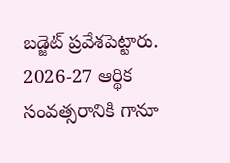బడ్జెట్ ప్రవేశపెట్టారు. 2026-27 ఆర్థిక సంవత్సరానికి గానూ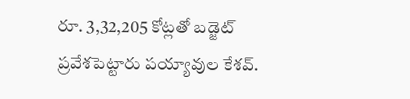రూ. 3,32,205 కోట్లతో బడ్జెట్ ప్రవేశపెట్టారు పయ్యావుల కేశవ్.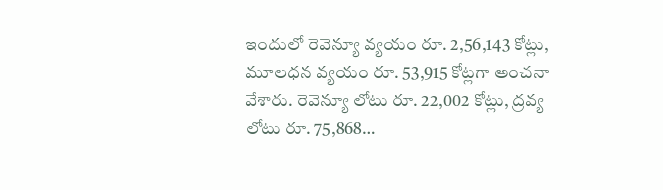ఇందులో రెవెన్యూ వ్యయం రూ. 2,56,143 కోట్లు, మూలధన వ్యయం రూ. 53,915 కోట్లగా అంచనా వేశారు. రెవెన్యూ లోటు రూ. 22,002 కోట్లు, ద్రవ్య లోటు రూ. 75,868…